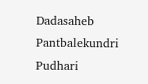Dadasaheb Pantbalekundri  Pudhari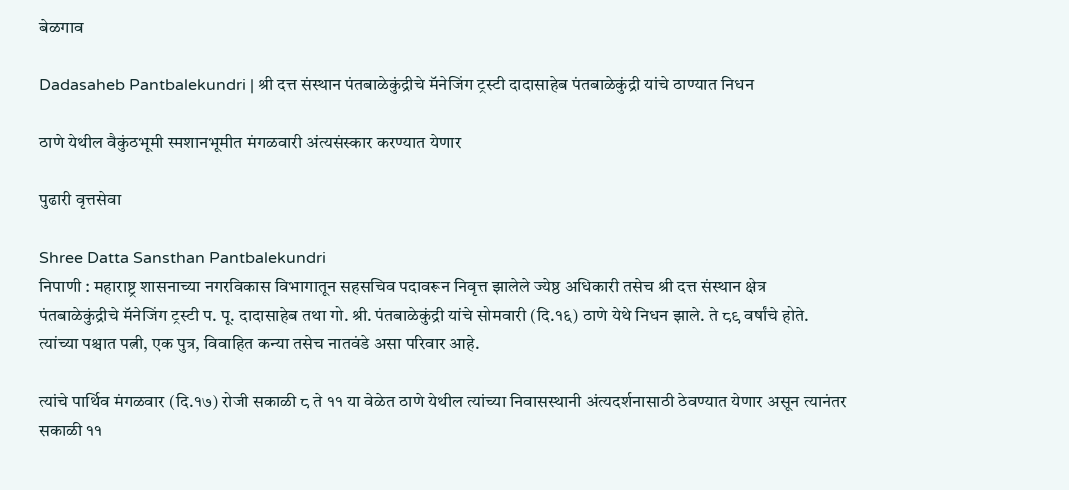बेळगाव

Dadasaheb Pantbalekundri | श्री दत्त संस्थान पंतबाळेकुंद्रीचे मॅनेजिंग ट्रस्टी दादासाहेब पंतबाळेकुंद्री यांचे ठाण्यात निधन

ठाणे येथील वैकुंठभूमी स्मशानभूमीत मंगळवारी अंत्यसंस्कार करण्यात येणार

पुढारी वृत्तसेवा

Shree Datta Sansthan Pantbalekundri
निपाणी : महाराष्ट्र शासनाच्या नगरविकास विभागातून सहसचिव पदावरून निवृत्त झालेले ज्येष्ठ अधिकारी तसेच श्री दत्त संस्थान क्षेत्र पंतबाळेकुंद्रीचे मॅनेजिंग ट्रस्टी प. पू. दादासाहेब तथा गो. श्री. पंतबाळेकुंद्री यांचे सोमवारी (दि.१६) ठाणे येथे निधन झाले. ते ८९ वर्षांचे होते. त्यांच्या पश्चात पत्नी, एक पुत्र, विवाहित कन्या तसेच नातवंडे असा परिवार आहे.

त्यांचे पार्थिव मंगळवार (दि.१७) रोजी सकाळी ८ ते ११ या वेळेत ठाणे येथील त्यांच्या निवासस्थानी अंत्यदर्शनासाठी ठेवण्यात येणार असून त्यानंतर सकाळी ११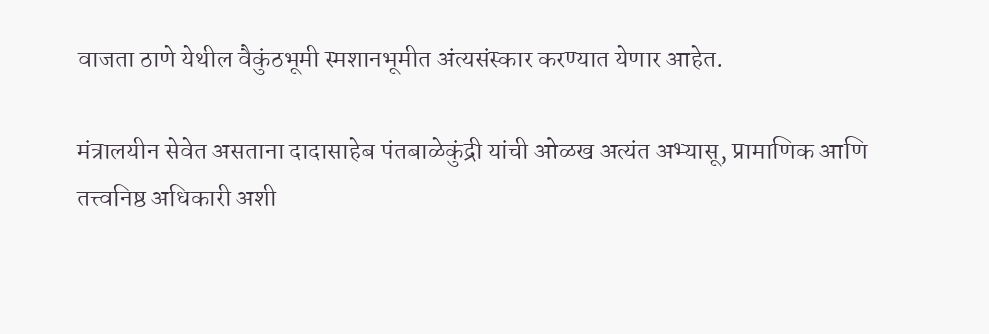वाजता ठाणे येथील वैकुंठभूमी स्मशानभूमीत अंत्यसंस्कार करण्यात येणार आहेत.

मंत्रालयीन सेवेत असताना दादासाहेब पंतबाळेकुंद्री यांची ओळख अत्यंत अभ्यासू, प्रामाणिक आणि तत्त्वनिष्ठ अधिकारी अशी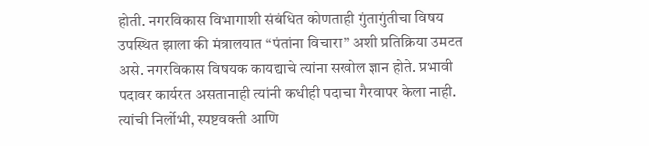होती. नगरविकास विभागाशी संबंधित कोणताही गुंतागुंतीचा विषय उपस्थित झाला की मंत्रालयात “पंतांना विचारा” अशी प्रतिक्रिया उमटत असे. नगरविकास विषयक कायद्याचे त्यांना सखोल ज्ञान होते. प्रभावी पदावर कार्यरत असतानाही त्यांनी कधीही पदाचा गैरवापर केला नाही. त्यांची निर्लोभी, स्पष्टवक्ती आणि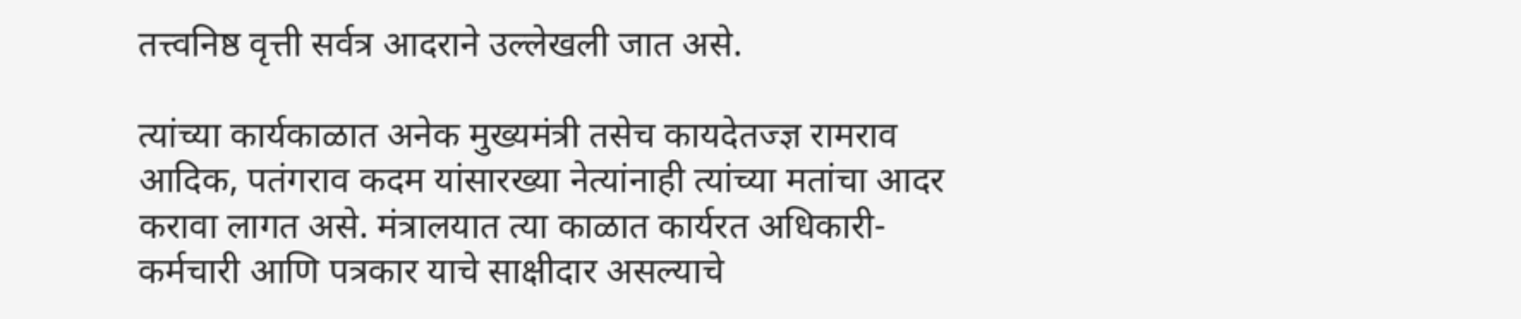तत्त्वनिष्ठ वृत्ती सर्वत्र आदराने उल्लेखली जात असे.

त्यांच्या कार्यकाळात अनेक मुख्यमंत्री तसेच कायदेतज्ज्ञ रामराव आदिक, पतंगराव कदम यांसारख्या नेत्यांनाही त्यांच्या मतांचा आदर करावा लागत असे. मंत्रालयात त्या काळात कार्यरत अधिकारी-कर्मचारी आणि पत्रकार याचे साक्षीदार असल्याचे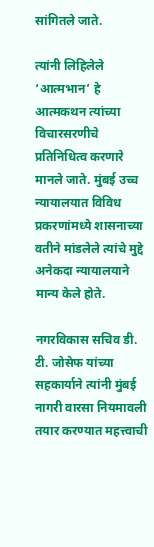सांगितले जाते.

त्यांनी लिहिलेले ‘आत्मभान’ हे आत्मकथन त्यांच्या विचारसरणीचे प्रतिनिधित्व करणारे मानले जाते. मुंबई उच्च न्यायालयात विविध प्रकरणांमध्ये शासनाच्या वतीने मांडलेले त्यांचे मुद्दे अनेकदा न्यायालयाने मान्य केले होते.

नगरविकास सचिव डी. टी. जोसेफ यांच्या सहकार्याने त्यांनी मुंबई नागरी वारसा नियमावली तयार करण्यात महत्त्वाची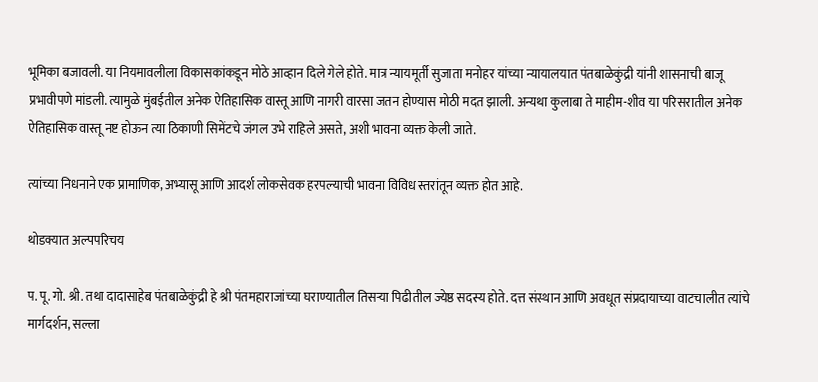भूमिका बजावली. या नियमावलीला विकासकांकडून मोठे आव्हान दिले गेले होते. मात्र न्यायमूर्ती सुजाता मनोहर यांच्या न्यायालयात पंतबाळेकुंद्री यांनी शासनाची बाजू प्रभावीपणे मांडली. त्यामुळे मुंबईतील अनेक ऐतिहासिक वास्तू आणि नागरी वारसा जतन होण्यास मोठी मदत झाली. अन्यथा कुलाबा ते माहीम-शीव या परिसरातील अनेक ऐतिहासिक वास्तू नष्ट होऊन त्या ठिकाणी सिमेंटचे जंगल उभे राहिले असते, अशी भावना व्यक्त केली जाते.

त्यांच्या निधनाने एक प्रामाणिक, अभ्यासू आणि आदर्श लोकसेवक हरपल्याची भावना विविध स्तरांतून व्यक्त होत आहे.

थोडक्यात अल्पपरिचय

प. पू. गो. श्री. तथा दादासाहेब पंतबाळेकुंद्री हे श्री पंतमहाराजांच्या घराण्यातील तिसऱ्या पिढीतील ज्येष्ठ सदस्य होते. दत्त संस्थान आणि अवधूत संप्रदायाच्या वाटचालीत त्यांचे मार्गदर्शन, सल्ला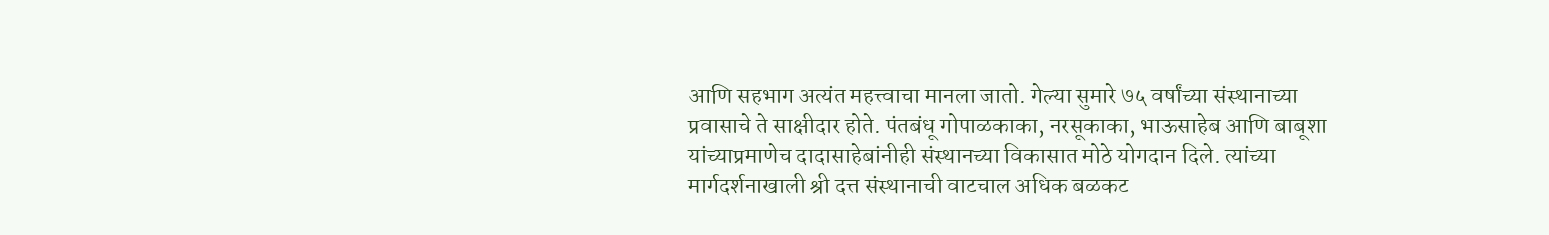आणि सहभाग अत्यंत महत्त्वाचा मानला जातो. गेल्या सुमारे ७५ वर्षांच्या संस्थानाच्या प्रवासाचे ते साक्षीदार होते. पंतबंधू गोपाळकाका, नरसूकाका, भाऊसाहेब आणि बाबूशा यांच्याप्रमाणेच दादासाहेबांनीही संस्थानच्या विकासात मोठे योगदान दिले. त्यांच्या मार्गदर्शनाखाली श्री दत्त संस्थानाची वाटचाल अधिक बळकट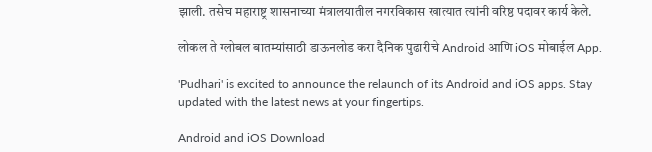झाली. तसेच महाराष्ट्र शासनाच्या मंत्रालयातील नगरविकास खात्यात त्यांनी वरिष्ठ पदावर कार्य केले.

लोकल ते ग्लोबल बातम्यांसाठी डाऊनलोड करा दैनिक पुढारीचे Android आणि iOS मोबाईल App.

'Pudhari' is excited to announce the relaunch of its Android and iOS apps. Stay updated with the latest news at your fingertips.

Android and iOS Download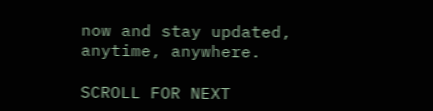now and stay updated, anytime, anywhere.

SCROLL FOR NEXT